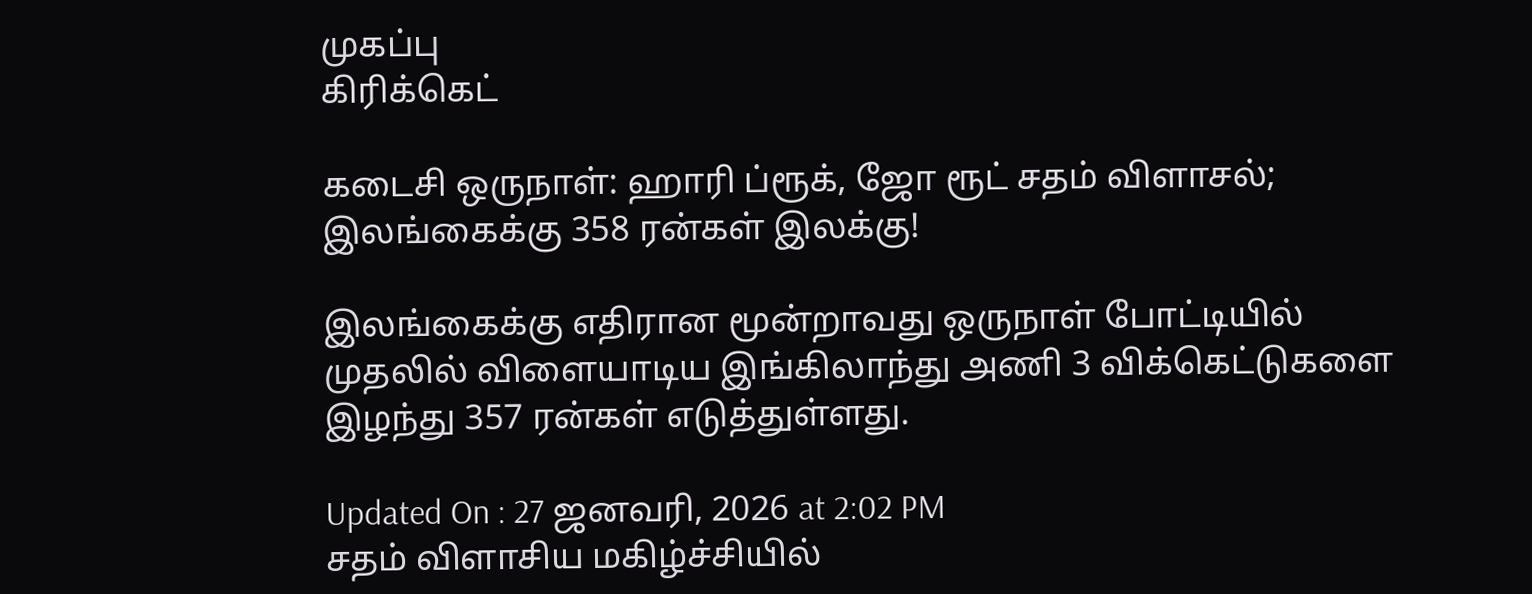முகப்பு
கிரிக்கெட்

கடைசி ஒருநாள்: ஹாரி ப்ரூக், ஜோ ரூட் சதம் விளாசல்; இலங்கைக்கு 358 ரன்கள் இலக்கு!

இலங்கைக்கு எதிரான மூன்றாவது ஒருநாள் போட்டியில் முதலில் விளையாடிய இங்கிலாந்து அணி 3 விக்கெட்டுகளை இழந்து 357 ரன்கள் எடுத்துள்ளது.

Updated On : 27 ஜனவரி, 2026 at 2:02 PM
சதம் விளாசிய மகிழ்ச்சியில்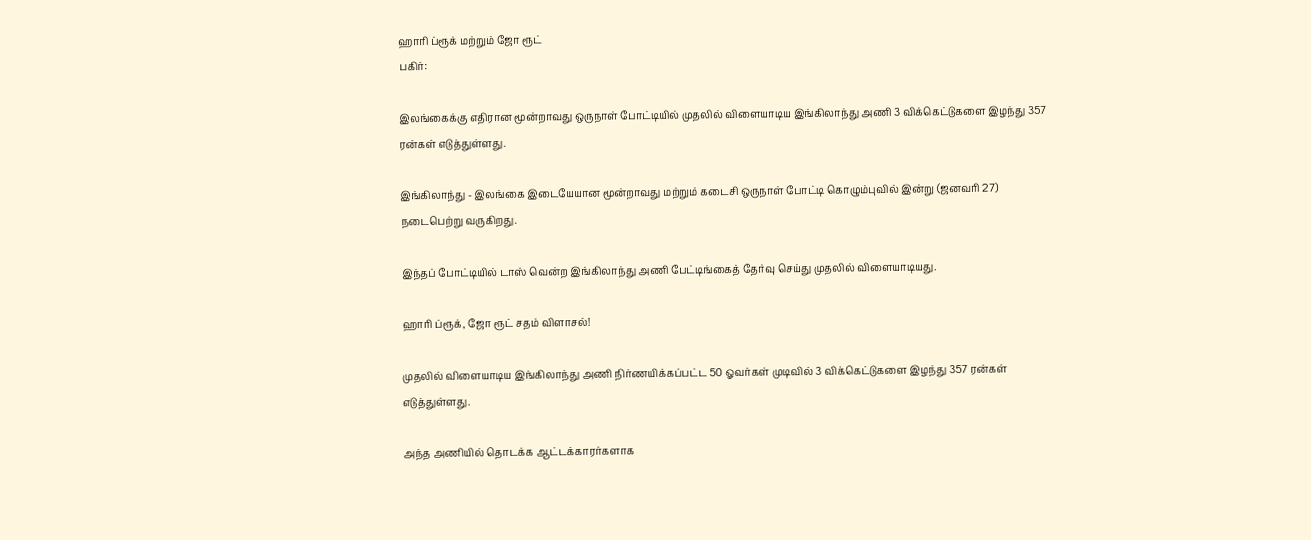ஹாரி ப்ரூக் மற்றும் ஜோ ரூட்
பகிர்:

இலங்கைக்கு எதிரான மூன்றாவது ஒருநாள் போட்டியில் முதலில் விளையாடிய இங்கிலாந்து அணி 3 விக்கெட்டுகளை இழந்து 357 ரன்கள் எடுத்துள்ளது.

இங்கிலாந்து - இலங்கை இடையேயான மூன்றாவது மற்றும் கடைசி ஒருநாள் போட்டி கொழும்புவில் இன்று (ஜனவரி 27) நடைபெற்று வருகிறது.

இந்தப் போட்டியில் டாஸ் வென்ற இங்கிலாந்து அணி பேட்டிங்கைத் தேர்வு செய்து முதலில் விளையாடியது.

ஹாரி ப்ரூக், ஜோ ரூட் சதம் விளாசல்!

முதலில் விளையாடிய இங்கிலாந்து அணி நிர்ணயிக்கப்பட்ட 50 ஓவர்கள் முடிவில் 3 விக்கெட்டுகளை இழந்து 357 ரன்கள் எடுத்துள்ளது.

அந்த அணியில் தொடக்க ஆட்டக்காரர்களாக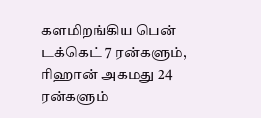களமிறங்கிய பென் டக்கெட் 7 ரன்களும், ரிஹான் அகமது 24 ரன்களும்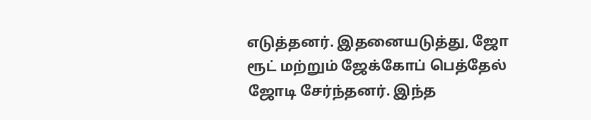எடுத்தனர். இதனையடுத்து, ஜோ ரூட் மற்றும் ஜேக்கோப் பெத்தேல் ஜோடி சேர்ந்தனர். இந்த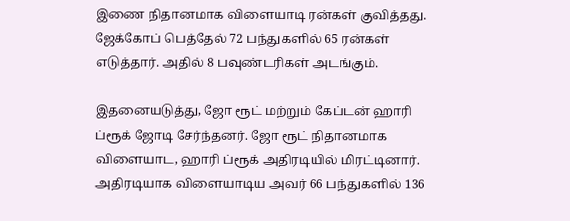இணை நிதானமாக விளையாடி ரன்கள் குவித்தது. ஜேக்கோப் பெத்தேல் 72 பந்துகளில் 65 ரன்கள் எடுத்தார். அதில் 8 பவுண்டரிகள் அடங்கும்.

இதனையடுத்து, ஜோ ரூட் மற்றும் கேப்டன் ஹாரி ப்ரூக் ஜோடி சேர்ந்தனர். ஜோ ரூட் நிதானமாக விளையாட, ஹாரி ப்ரூக் அதிரடியில் மிரட்டினார். அதிரடியாக விளையாடிய அவர் 66 பந்துகளில் 136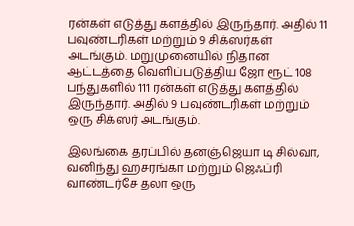ரன்கள் எடுத்து களத்தில் இருந்தார். அதில் 11 பவுண்டரிகள் மற்றும் 9 சிக்ஸர்கள் அடங்கும். மறுமுனையில் நிதான ஆட்டத்தை வெளிப்படுத்திய ஜோ ரூட் 108 பந்துகளில் 111 ரன்கள் எடுத்து களத்தில் இருந்தார். அதில் 9 பவுண்டரிகள் மற்றும் ஒரு சிக்ஸர் அடங்கும்.

இலங்கை தரப்பில் தனஞ்ஜெயா டி சில்வா, வனிந்து ஹசரங்கா மற்றும் ஜெஃப்ரி வாண்டர்சே தலா ஒரு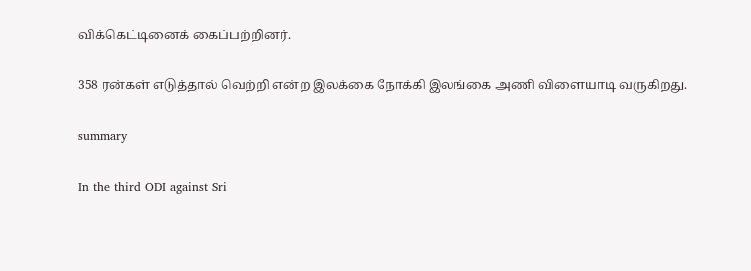விக்கெட்டினைக் கைப்பற்றினர்.

358 ரன்கள் எடுத்தால் வெற்றி என்ற இலக்கை நோக்கி இலங்கை அணி விளையாடி வருகிறது.

summary

In the third ODI against Sri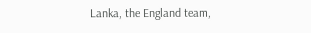Lanka, the England team,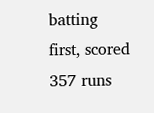batting first, scored 357 runs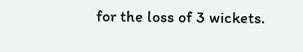for the loss of 3 wickets.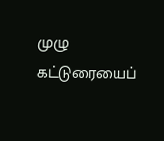முழு கட்டுரையைப்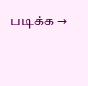படிக்க →